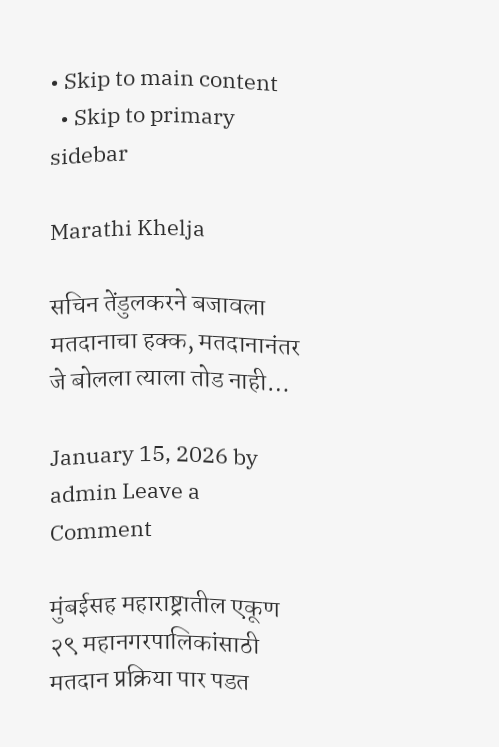• Skip to main content
  • Skip to primary sidebar

Marathi Khelja

सचिन तेंडुलकरने बजावला मतदानाचा हक्क, मतदानानंतर जे बोलला त्याला तोड नाही…

January 15, 2026 by admin Leave a Comment

मुंबईसह महाराष्ट्रातील एकूण २९ महानगरपालिकांसाठी मतदान प्रक्रिया पार पडत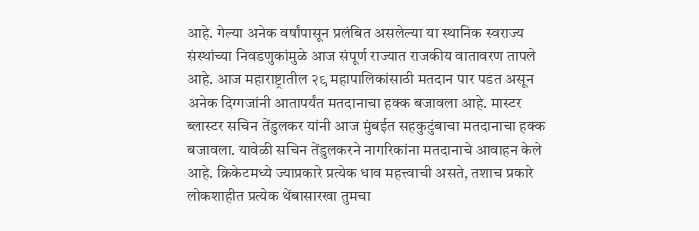आहे. गेल्या अनेक वर्षांपासून प्रलंबित असलेल्या या स्थानिक स्वराज्य संस्थांच्या निवडणुकांमुळे आज संपूर्ण राज्यात राजकीय वातावरण तापले आहे. आज महाराष्ट्रातील २९ महापालिकांसाठी मतदान पार पडत असून अनेक दिग्गजांनी आतापर्यंत मतदानाचा हक्क बजावला आहे. मास्टर ब्लास्टर सचिन तेंडुलकर यांनी आज मुंबईत सहकुटुंबाचा मतदानाचा हक्क बजावला. यावेळी सचिन तेंडुलकरने नागरिकांना मतदानाचे आवाहन केले आहे. क्रिकेटमध्ये ज्याप्रकारे प्रत्येक धाव महत्त्वाची असते, तशाच प्रकारे लोकशाहीत प्रत्येक थेंबासारखा तुमचा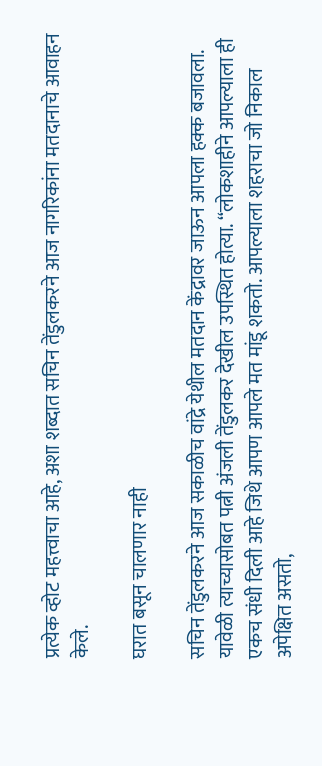प्रत्येक व्होट महत्त्वाचा आहे, अशा शब्दात सचिन तेंडुलकरने आज नागरिकांना मतदानाचे आवाहन केले.

घरात बसून चालणार नाही

सचिन तेंडुलकरने आज सकाळीच वांद्रे येथील मतदान केंद्रावर जाऊन आपला हक्क बजावला. यावेळी त्याच्यासोबत पत्नी अंजली तेंडुलकर देखील उपस्थित होत्या. “लोकशाहीने आपल्याला ही एकच संधी दिली आहे जिथे आपण आपले मत मांडू शकतो. आपल्याला शहराचा जो निकाल अपेक्षित असतो,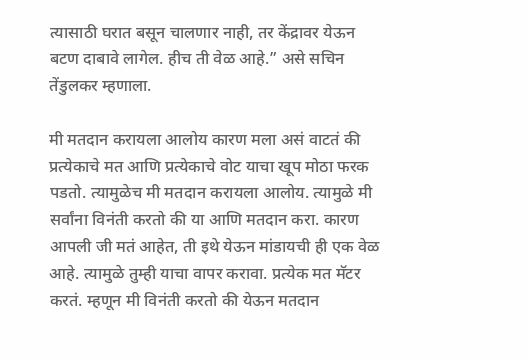त्यासाठी घरात बसून चालणार नाही, तर केंद्रावर येऊन बटण दाबावे लागेल. हीच ती वेळ आहे.” असे सचिन तेंडुलकर म्हणाला.

मी मतदान करायला आलोय कारण मला असं वाटतं की प्रत्येकाचे मत आणि प्रत्येकाचे वोट याचा खूप मोठा फरक पडतो. त्यामुळेच मी मतदान करायला आलोय. त्यामुळे मी सर्वांना विनंती करतो की या आणि मतदान करा. कारण आपली जी मतं आहेत, ती इथे येऊन मांडायची ही एक वेळ आहे. त्यामुळे तुम्ही याचा वापर करावा. प्रत्येक मत मॅटर करतं. म्हणून मी विनंती करतो की येऊन मतदान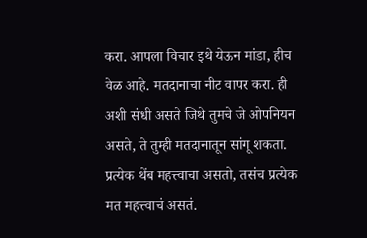करा. आपला विचार इथे येऊन मांडा, हीच वेळ आहे. मतदानाचा नीट वापर करा. ही अशी संधी असते जिथे तुमचे जे ओपनियन असते, ते तुम्ही मतदानातून सांगू शकता. प्रत्येक थेंब महत्त्वाचा असतो, तसंच प्रत्येक मत महत्त्वाचं असतं.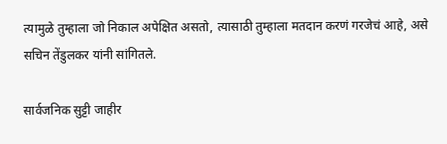त्यामुळे तुम्हाला जो निकाल अपेक्षित असतो, त्यासाठी तुम्हाला मतदान करणं गरजेचं आहे, असे सचिन तेंडुलकर यांनी सांगितले.

सार्वजनिक सुट्टी जाहीर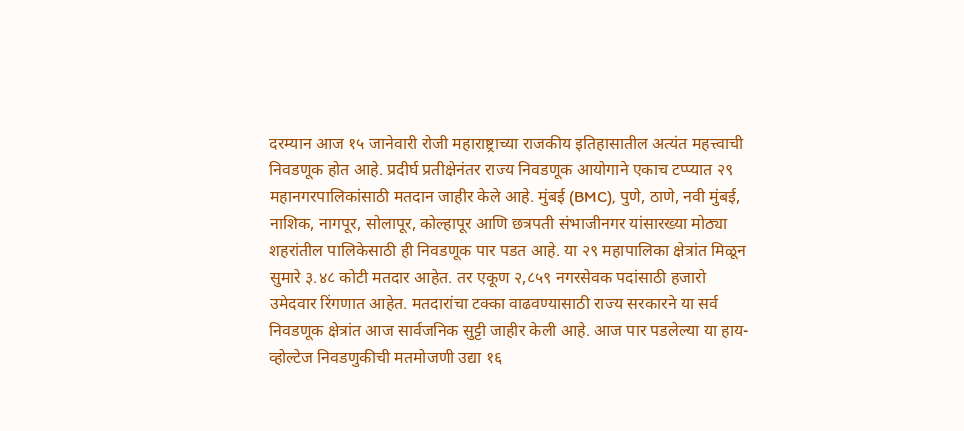दरम्यान आज १५ जानेवारी रोजी महाराष्ट्राच्या राजकीय इतिहासातील अत्यंत महत्त्वाची निवडणूक होत आहे. प्रदीर्घ प्रतीक्षेनंतर राज्य निवडणूक आयोगाने एकाच टप्प्यात २९ महानगरपालिकांसाठी मतदान जाहीर केले आहे. मुंबई (BMC), पुणे, ठाणे, नवी मुंबई, नाशिक, नागपूर, सोलापूर, कोल्हापूर आणि छत्रपती संभाजीनगर यांसारख्या मोठ्या शहरांतील पालिकेसाठी ही निवडणूक पार पडत आहे. या २९ महापालिका क्षेत्रांत मिळून सुमारे ३.४८ कोटी मतदार आहेत. तर एकूण २,८५९ नगरसेवक पदांसाठी हजारो उमेदवार रिंगणात आहेत. मतदारांचा टक्का वाढवण्यासाठी राज्य सरकारने या सर्व निवडणूक क्षेत्रांत आज सार्वजनिक सुट्टी जाहीर केली आहे. आज पार पडलेल्या या हाय-व्होल्टेज निवडणुकीची मतमोजणी उद्या १६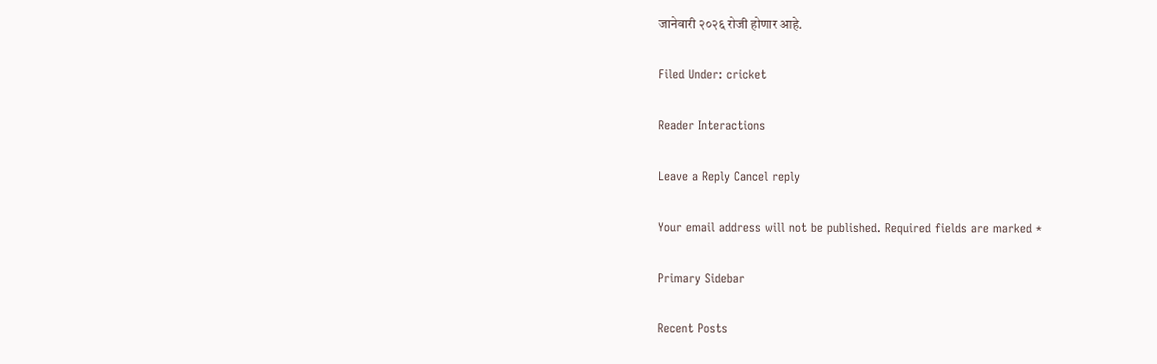जानेवारी २०२६ रोजी होणार आहे.

Filed Under: cricket

Reader Interactions

Leave a Reply Cancel reply

Your email address will not be published. Required fields are marked *

Primary Sidebar

Recent Posts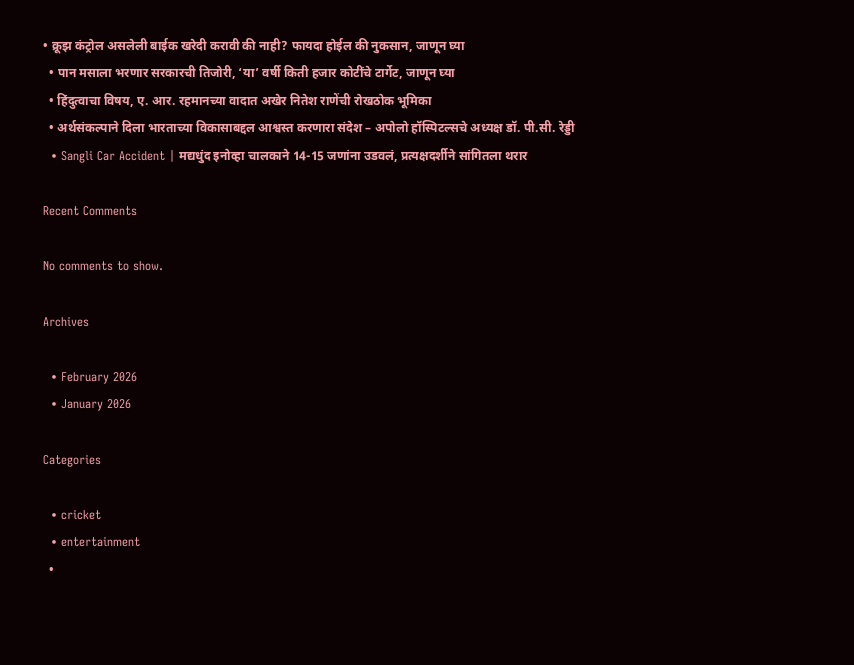• क्रूझ कंट्रोल असलेली बाईक खरेदी करावी की नाही? फायदा होईल की नुकसान, जाणून घ्या
  • पान मसाला भरणार सरकारची तिजोरी, ‘या’ वर्षी किती हजार कोटींचे टार्गेट, जाणून घ्या
  • हिंदुत्वाचा विषय, ए. आर. रहमानच्या वादात अखेर नितेश राणेंची रोखठोक भूमिका
  • अर्थसंकल्पाने दिला भारताच्या विकासाबद्दल आश्वस्त करणारा संदेश – अपोलो हॉस्पिटल्सचे अध्यक्ष डॉ. पी.सी. रेड्डी
  • Sangli Car Accident | मद्यधुंद इनोव्हा चालकाने 14-15 जणांना उडवलं, प्रत्यक्षदर्शीने सांगितला थरार

Recent Comments

No comments to show.

Archives

  • February 2026
  • January 2026

Categories

  • cricket
  • entertainment
  •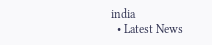india
  • Latest News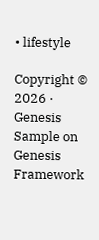• lifestyle

Copyright © 2026 · Genesis Sample on Genesis Framework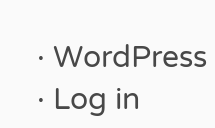· WordPress · Log in